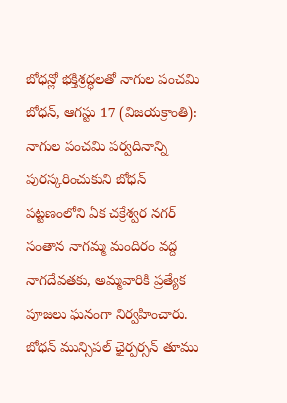బోధన్లో భక్తిశ్రద్ధలతో నాగుల పంచమి
బోధన్, ఆగస్టు 17 (విజయక్రాంతి): నాగుల పంచమి పర్వదినాన్ని పురస్కరించుకుని బోధన్ పట్టణంలోని ఏక చక్రేశ్వర నగర్ సంతాన నాగమ్మ మందిరం వద్ద నాగదేవతకు, అమ్మవారికి ప్రత్యేక పూజలు ఘనంగా నిర్వహించారు. బోధన్ మున్సిపల్ ఛైర్పర్సన్ తూము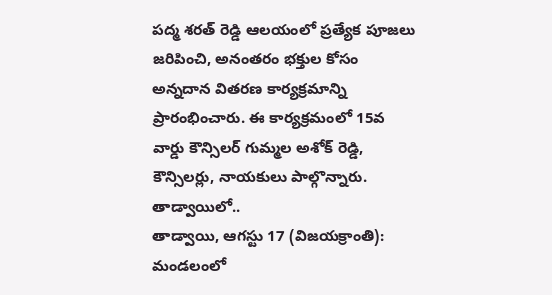పద్మ శరత్ రెడ్డి ఆలయంలో ప్రత్యేక పూజలు జరిపించి, అనంతరం భక్తుల కోసం అన్నదాన వితరణ కార్యక్రమాన్ని ప్రారంభించారు. ఈ కార్యక్రమంలో 15వ వార్డు కౌన్సిలర్ గుమ్మల అశోక్ రెడ్డి, కౌన్సిలర్లు, నాయకులు పాల్గొన్నారు.
తాడ్వాయిలో..
తాడ్వాయి, ఆగస్టు 17 (విజయక్రాంతి): మండలంలో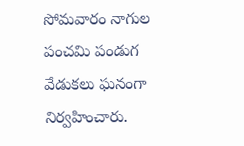సోమవారం నాగుల పంచమి పండుగ వేడుకలు ఘనంగా నిర్వహించారు.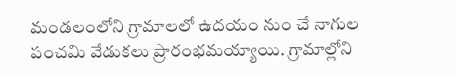మండలంలోని గ్రామాలలో ఉదయం నుం చే నాగుల పంచమి వేడుకలు ప్రారంభమయ్యాయి. గ్రామాల్లోని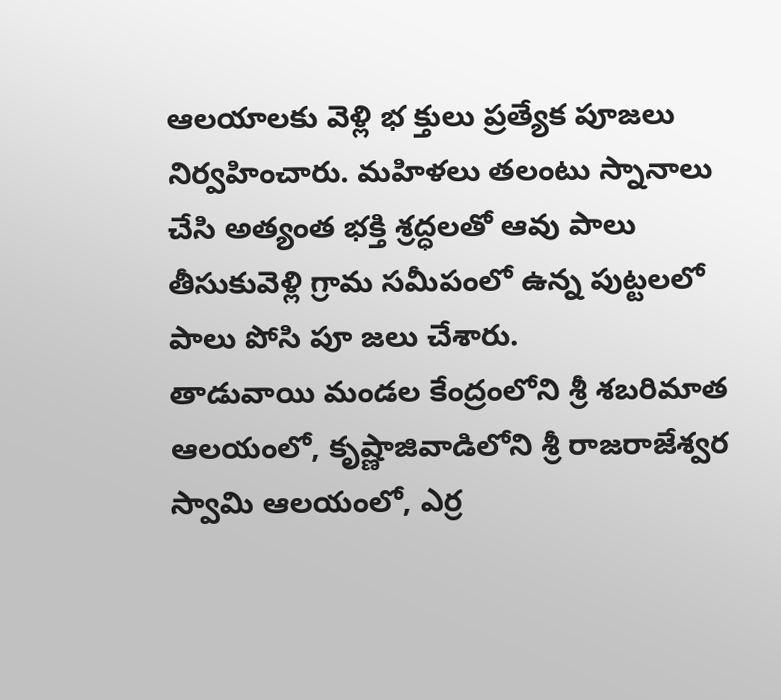ఆలయాలకు వెళ్లి భ క్తులు ప్రత్యేక పూజలు నిర్వహించారు. మహిళలు తలంటు స్నానాలు చేసి అత్యంత భక్తి శ్రద్ధలతో ఆవు పాలు తీసుకువెళ్లి గ్రామ సమీపంలో ఉన్న పుట్టలలో పాలు పోసి పూ జలు చేశారు.
తాడువాయి మండల కేంద్రంలోని శ్రీ శబరిమాత ఆలయంలో, కృష్ణాజివాడిలోని శ్రీ రాజరాజేశ్వర స్వామి ఆలయంలో, ఎర్ర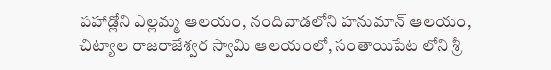పహాడ్లోని ఎల్లమ్మ ఆలయం, నందివాడలోని హనుమాన్ ఆలయం, చిట్యాల రాజరాజేశ్వర స్వామి ఆలయంలో, సంతాయిపేట లోని శ్రీ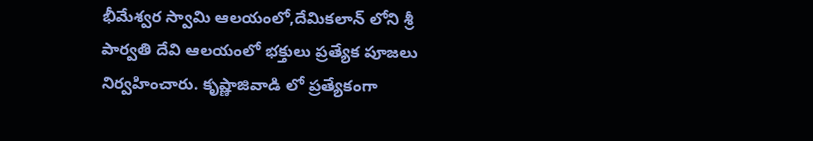భీమేశ్వర స్వామి ఆలయంలో,దేమికలాన్ లోని శ్రీ పార్వతి దేవి ఆలయంలో భక్తులు ప్రత్యేక పూజలు నిర్వహించారు. కృష్ణాజివాడి లో ప్రత్యేకంగా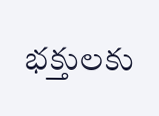భక్తులకు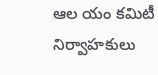ఆల యం కమిటీ నిర్వాహకులు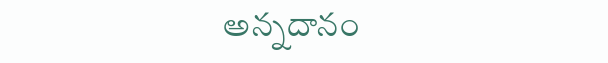అన్నదానం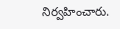నిర్వహించారు.